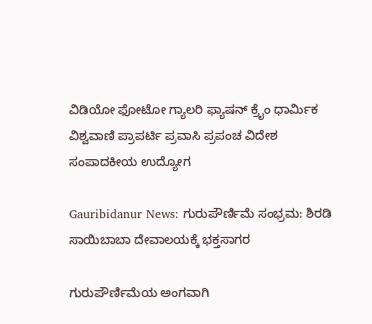ವಿಡಿಯೋ ಫೋಟೋ ಗ್ಯಾಲರಿ ಫ್ಯಾಷನ್ ಕ್ರೈಂ ಧಾರ್ಮಿಕ ವಿಶ್ವವಾಣಿ ಪ್ರಾಪರ್ಟಿ ಪ್ರವಾಸಿ ಪ್ರಪಂಚ ವಿದೇಶ ಸಂಪಾದಕೀಯ ಉದ್ಯೋಗ

Gauribidanur News: ಗುರುಪೌರ್ಣಿಮೆ ಸಂಭ್ರಮ: ಶಿರಡಿ ಸಾಯಿಬಾಬಾ ದೇವಾಲಯಕ್ಕೆ ಭಕ್ತಸಾಗರ

ಗುರುಪೌರ್ಣಿಮೆಯ ಅಂಗವಾಗಿ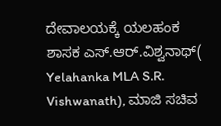ದೇವಾಲಯಕ್ಕೆ ಯಲಹಂಕ ಶಾಸಕ ಎಸ್.ಆರ್.ವಿಶ್ವನಾಥ್( Yelahanka MLA S.R. Vishwanath), ಮಾಜಿ ಸಚಿವ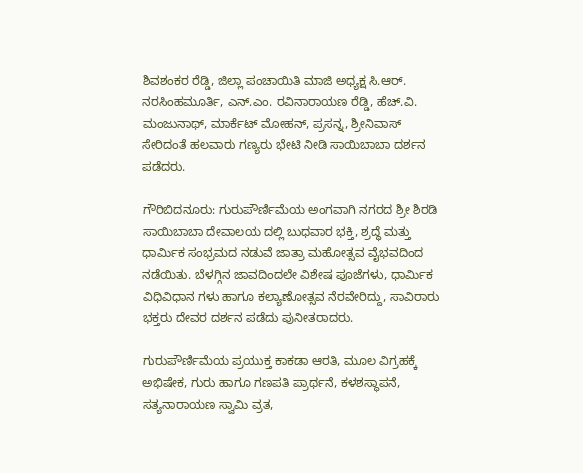ಶಿವಶಂಕರ ರೆಡ್ಡಿ, ಜಿಲ್ಲಾ ಪಂಚಾಯಿತಿ ಮಾಜಿ ಅಧ್ಯಕ್ಷ ಸಿ.ಆರ್. ನರಸಿಂಹಮೂರ್ತಿ, ಎನ್.ಎಂ. ರವಿನಾರಾಯಣ ರೆಡ್ಡಿ, ಹೆಚ್.ವಿ. ಮಂಜುನಾಥ್, ಮಾರ್ಕೆಟ್ ಮೋಹನ್, ಪ್ರಸನ್ನ, ಶ್ರೀನಿವಾಸ್ ಸೇರಿದಂತೆ ಹಲವಾರು ಗಣ್ಯರು ಭೇಟಿ ನೀಡಿ ಸಾಯಿಬಾಬಾ ದರ್ಶನ ಪಡೆದರು.

ಗೌರಿಬಿದನೂರು: ಗುರುಪೌರ್ಣಿಮೆಯ ಅಂಗವಾಗಿ ನಗರದ ಶ್ರೀ ಶಿರಡಿ ಸಾಯಿಬಾಬಾ ದೇವಾಲಯ ದಲ್ಲಿ ಬುಧವಾರ ಭಕ್ತಿ, ಶ್ರದ್ಧೆ ಮತ್ತು ಧಾರ್ಮಿಕ ಸಂಭ್ರಮದ ನಡುವೆ ಜಾತ್ರಾ ಮಹೋತ್ಸವ ವೈಭವದಿಂದ ನಡೆಯಿತು. ಬೆಳಗ್ಗಿನ ಜಾವದಿಂದಲೇ ವಿಶೇಷ ಪೂಜೆಗಳು, ಧಾರ್ಮಿಕ ವಿಧಿವಿಧಾನ ಗಳು ಹಾಗೂ ಕಲ್ಯಾಣೋತ್ಸವ ನೆರವೇರಿದ್ದು, ಸಾವಿರಾರು ಭಕ್ತರು ದೇವರ ದರ್ಶನ ಪಡೆದು ಪುನೀತರಾದರು.

ಗುರುಪೌರ್ಣಿಮೆಯ ಪ್ರಯುಕ್ತ ಕಾಕಡಾ ಆರತಿ, ಮೂಲ ವಿಗ್ರಹಕ್ಕೆ ಅಭಿಷೇಕ, ಗುರು ಹಾಗೂ ಗಣಪತಿ ಪ್ರಾರ್ಥನೆ, ಕಳಶಸ್ಥಾಪನೆ, ಸತ್ಯನಾರಾಯಣ ಸ್ವಾಮಿ ವ್ರತ,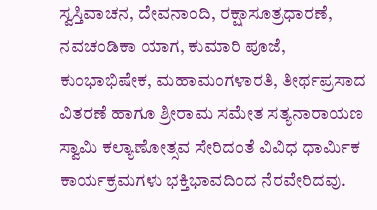ಸ್ವಸ್ತಿವಾಚನ, ದೇವನಾಂದಿ, ರಕ್ಷಾಸೂತ್ರಧಾರಣೆ, ನವಚಂಡಿಕಾ ಯಾಗ, ಕುಮಾರಿ ಪೂಜೆ, ಕುಂಭಾಭಿಷೇಕ, ಮಹಾಮಂಗಳಾರತಿ, ತೀರ್ಥಪ್ರಸಾದ ವಿತರಣೆ ಹಾಗೂ ಶ್ರೀರಾಮ ಸಮೇತ ಸತ್ಯನಾರಾಯಣ ಸ್ವಾಮಿ ಕಲ್ಯಾಣೋತ್ಸವ ಸೇರಿದಂತೆ ವಿವಿಧ ಧಾರ್ಮಿಕ ಕಾರ್ಯಕ್ರಮಗಳು ಭಕ್ತಿಭಾವದಿಂದ ನೆರವೇರಿದವು.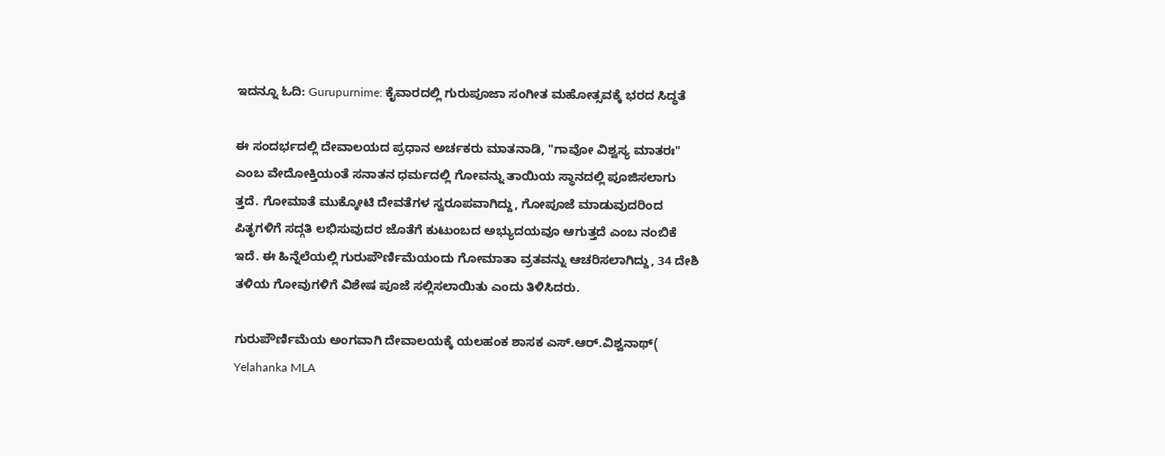ಇದನ್ನೂ ಓದಿ: Gurupurnime: ಕೈವಾರದಲ್ಲಿ ಗುರುಪೂಜಾ ಸಂಗೀತ ಮಹೋತ್ಸವಕ್ಕೆ ಭರದ ಸಿದ್ಧತೆ

ಈ ಸಂದರ್ಭದಲ್ಲಿ ದೇವಾಲಯದ ಪ್ರಧಾನ ಅರ್ಚಕರು ಮಾತನಾಡಿ, "ಗಾವೋ ವಿಶ್ವಸ್ಯ ಮಾತರಃ" ಎಂಬ ವೇದೋಕ್ತಿಯಂತೆ ಸನಾತನ ಧರ್ಮದಲ್ಲಿ ಗೋವನ್ನು ತಾಯಿಯ ಸ್ಥಾನದಲ್ಲಿ ಪೂಜಿಸಲಾಗು ತ್ತದೆ. ಗೋಮಾತೆ ಮುಕ್ಕೋಟಿ ದೇವತೆಗಳ ಸ್ವರೂಪವಾಗಿದ್ದು, ಗೋಪೂಜೆ ಮಾಡುವುದರಿಂದ ಪಿತೃಗಳಿಗೆ ಸದ್ಗತಿ ಲಭಿಸುವುದರ ಜೊತೆಗೆ ಕುಟುಂಬದ ಅಭ್ಯುದಯವೂ ಆಗುತ್ತದೆ ಎಂಬ ನಂಬಿಕೆ ಇದೆ. ಈ ಹಿನ್ನೆಲೆಯಲ್ಲಿ ಗುರುಪೌರ್ಣಿಮೆಯಂದು ಗೋಮಾತಾ ವ್ರತವನ್ನು ಆಚರಿಸಲಾಗಿದ್ದು, 34 ದೇಶಿ ತಳಿಯ ಗೋವುಗಳಿಗೆ ವಿಶೇಷ ಪೂಜೆ ಸಲ್ಲಿಸಲಾಯಿತು ಎಂದು ತಿಳಿಸಿದರು.

ಗುರುಪೌರ್ಣಿಮೆಯ ಅಂಗವಾಗಿ ದೇವಾಲಯಕ್ಕೆ ಯಲಹಂಕ ಶಾಸಕ ಎಸ್.ಆರ್.ವಿಶ್ವನಾಥ್( Yelahanka MLA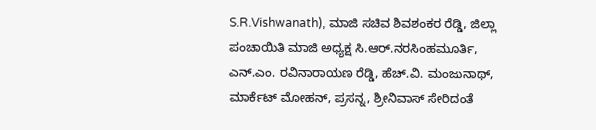S.R.Vishwanath), ಮಾಜಿ ಸಚಿವ ಶಿವಶಂಕರ ರೆಡ್ಡಿ, ಜಿಲ್ಲಾ ಪಂಚಾಯಿತಿ ಮಾಜಿ ಅಧ್ಯಕ್ಷ ಸಿ.ಆರ್.ನರಸಿಂಹಮೂರ್ತಿ, ಎನ್.ಎಂ. ರವಿನಾರಾಯಣ ರೆಡ್ಡಿ, ಹೆಚ್.ವಿ. ಮಂಜುನಾಥ್, ಮಾರ್ಕೆಟ್ ಮೋಹನ್, ಪ್ರಸನ್ನ, ಶ್ರೀನಿವಾಸ್ ಸೇರಿದಂತೆ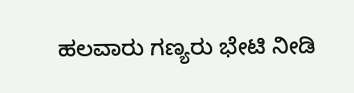ಹಲವಾರು ಗಣ್ಯರು ಭೇಟಿ ನೀಡಿ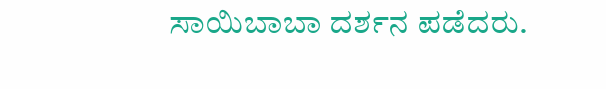ಸಾಯಿಬಾಬಾ ದರ್ಶನ ಪಡೆದರು.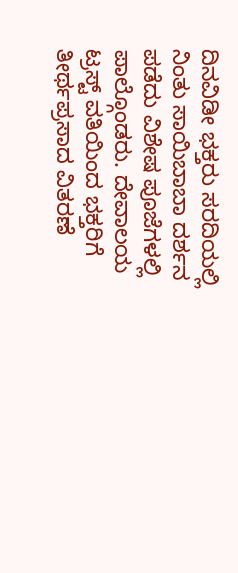ದಿನವಿಡೀ ಭಕ್ತರು ಸರದಿಯಲ್ಲಿ ನಿಂತು ಸಾಯಿಬಾಬಾ ದರ್ಶನ ಪಡೆದು ವಿಶೇಷ ಪೂಜೆಗಳಲ್ಲಿ ಪಾಲ್ಗೊಂಡರು. ದೇವಾಲಯ ಟ್ರಸ್ಟ್ ವತಿಯಿಂದ ಭಕ್ತರಿಗೆ ತೀರ್ಥಪ್ರಸಾದ ವಿತರಣೆ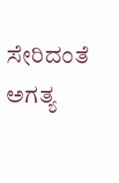ಸೇರಿದಂತೆ ಅಗತ್ಯ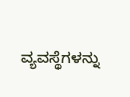ವ್ಯವಸ್ಥೆಗಳನ್ನು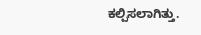ಕಲ್ಪಿಸಲಾಗಿತ್ತು.